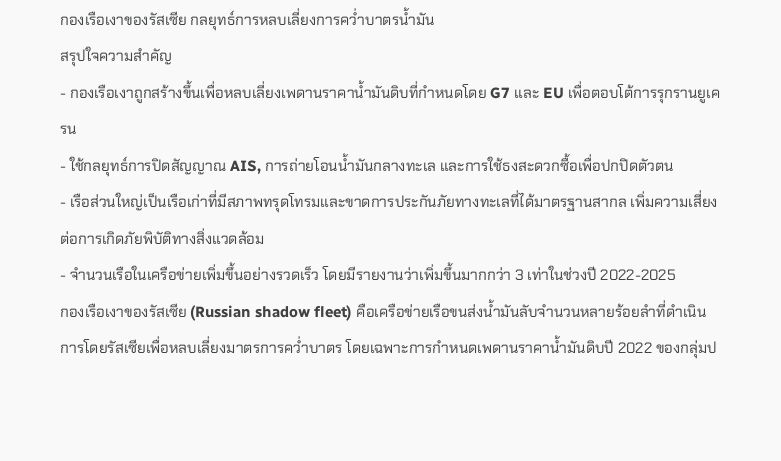กองเรือเงาของรัสเซีย กลยุทธ์การหลบเลี่ยงการคว่ำบาตรน้ำมัน
สรุปใจความสำคัญ
- กองเรือเงาถูกสร้างขึ้นเพื่อหลบเลี่ยงเพดานราคาน้ำมันดิบที่กำหนดโดย G7 และ EU เพื่อตอบโต้การรุกรานยูเครน
- ใช้กลยุทธ์การปิดสัญญาณ AIS, การถ่ายโอนน้ำมันกลางทะเล และการใช้ธงสะดวกซื้อเพื่อปกปิดตัวตน
- เรือส่วนใหญ่เป็นเรือเก่าที่มีสภาพทรุดโทรมและขาดการประกันภัยทางทะเลที่ได้มาตรฐานสากล เพิ่มความเสี่ยงต่อการเกิดภัยพิบัติทางสิ่งแวดล้อม
- จำนวนเรือในเครือข่ายเพิ่มขึ้นอย่างรวดเร็ว โดยมีรายงานว่าเพิ่มขึ้นมากกว่า 3 เท่าในช่วงปี 2022-2025
กองเรือเงาของรัสเซีย (Russian shadow fleet) คือเครือข่ายเรือขนส่งน้ำมันลับจำนวนหลายร้อยลำที่ดำเนินการโดยรัสเซียเพื่อหลบเลี่ยงมาตรการคว่ำบาตร โดยเฉพาะการกำหนดเพดานราคาน้ำมันดิบปี 2022 ของกลุ่มป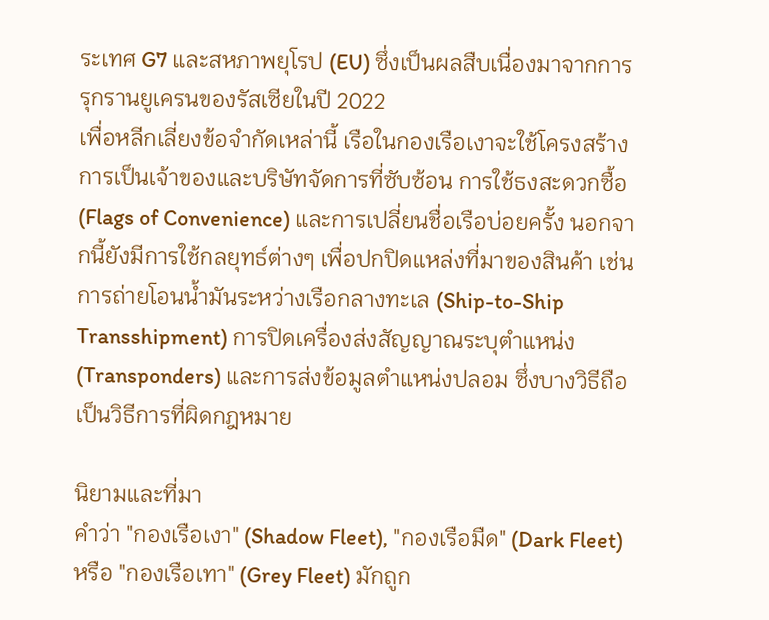ระเทศ G7 และสหภาพยุโรป (EU) ซึ่งเป็นผลสืบเนื่องมาจากการรุกรานยูเครนของรัสเซียในปี 2022
เพื่อหลีกเลี่ยงข้อจำกัดเหล่านี้ เรือในกองเรือเงาจะใช้โครงสร้างการเป็นเจ้าของและบริษัทจัดการที่ซับซ้อน การใช้ธงสะดวกซื้อ (Flags of Convenience) และการเปลี่ยนชื่อเรือบ่อยครั้ง นอกจากนี้ยังมีการใช้กลยุทธ์ต่างๆ เพื่อปกปิดแหล่งที่มาของสินค้า เช่น การถ่ายโอนน้ำมันระหว่างเรือกลางทะเล (Ship-to-Ship Transshipment) การปิดเครื่องส่งสัญญาณระบุตำแหน่ง (Transponders) และการส่งข้อมูลตำแหน่งปลอม ซึ่งบางวิธีถือเป็นวิธีการที่ผิดกฎหมาย

นิยามและที่มา
คำว่า "กองเรือเงา" (Shadow Fleet), "กองเรือมืด" (Dark Fleet) หรือ "กองเรือเทา" (Grey Fleet) มักถูก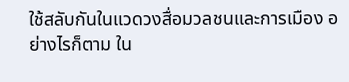ใช้สลับกันในแวดวงสื่อมวลชนและการเมือง อย่างไรก็ตาม ใน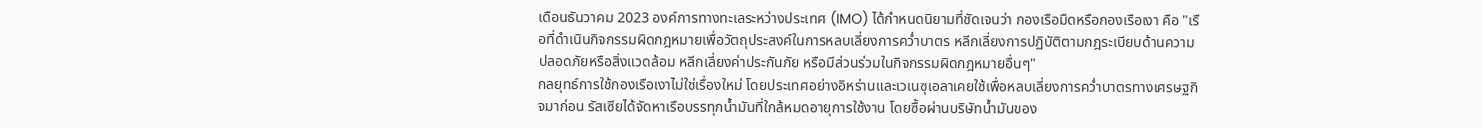เดือนธันวาคม 2023 องค์การทางทะเลระหว่างประเทศ (IMO) ได้กำหนดนิยามที่ชัดเจนว่า กองเรือมืดหรือกองเรือเงา คือ "เรือที่ดำเนินกิจกรรมผิดกฎหมายเพื่อวัตถุประสงค์ในการหลบเลี่ยงการคว่ำบาตร หลีกเลี่ยงการปฏิบัติตามกฎระเบียบด้านความปลอดภัยหรือสิ่งแวดล้อม หลีกเลี่ยงค่าประกันภัย หรือมีส่วนร่วมในกิจกรรมผิดกฎหมายอื่นๆ"
กลยุทธ์การใช้กองเรือเงาไม่ใช่เรื่องใหม่ โดยประเทศอย่างอิหร่านและเวเนซุเอลาเคยใช้เพื่อหลบเลี่ยงการคว่ำบาตรทางเศรษฐกิจมาก่อน รัสเซียได้จัดหาเรือบรรทุกน้ำมันที่ใกล้หมดอายุการใช้งาน โดยซื้อผ่านบริษัทน้ำมันของ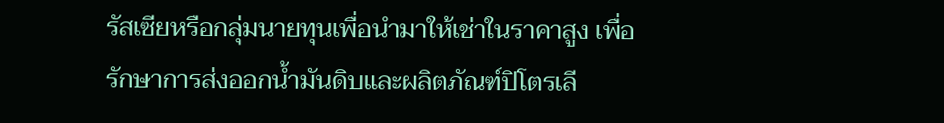รัสเซียหรือกลุ่มนายทุนเพื่อนำมาให้เช่าในราคาสูง เพื่อรักษาการส่งออกน้ำมันดิบและผลิตภัณฑ์ปิโตรเลี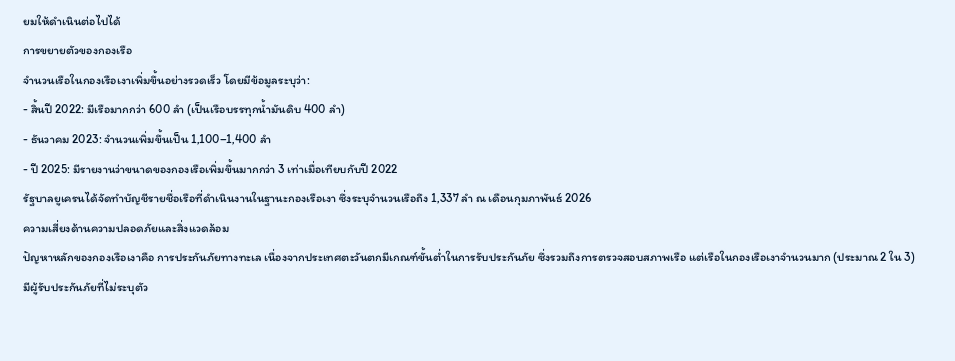ยมให้ดำเนินต่อไปได้
การขยายตัวของกองเรือ
จำนวนเรือในกองเรือเงาเพิ่มขึ้นอย่างรวดเร็ว โดยมีข้อมูลระบุว่า:
- สิ้นปี 2022: มีเรือมากกว่า 600 ลำ (เป็นเรือบรรทุกน้ำมันดิบ 400 ลำ)
- ธันวาคม 2023: จำนวนเพิ่มขึ้นเป็น 1,100–1,400 ลำ
- ปี 2025: มีรายงานว่าขนาดของกองเรือเพิ่มขึ้นมากกว่า 3 เท่าเมื่อเทียบกับปี 2022
รัฐบาลยูเครนได้จัดทำบัญชีรายชื่อเรือที่ดำเนินงานในฐานะกองเรือเงา ซึ่งระบุจำนวนเรือถึง 1,337 ลำ ณ เดือนกุมภาพันธ์ 2026
ความเสี่ยงด้านความปลอดภัยและสิ่งแวดล้อม
ปัญหาหลักของกองเรือเงาคือ การประกันภัยทางทะเล เนื่องจากประเทศตะวันตกมีเกณฑ์ขั้นต่ำในการรับประกันภัย ซึ่งรวมถึงการตรวจสอบสภาพเรือ แต่เรือในกองเรือเงาจำนวนมาก (ประมาณ 2 ใน 3) มีผู้รับประกันภัยที่ไม่ระบุตัว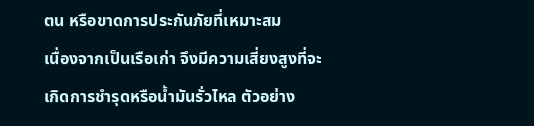ตน หรือขาดการประกันภัยที่เหมาะสม
เนื่องจากเป็นเรือเก่า จึงมีความเสี่ยงสูงที่จะเกิดการชำรุดหรือน้ำมันรั่วไหล ตัวอย่าง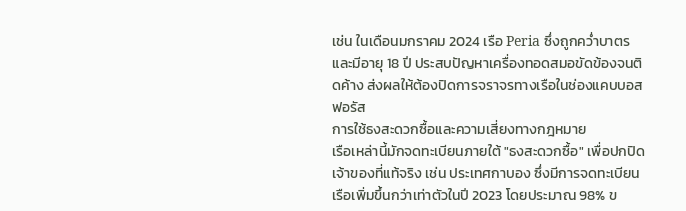เช่น ในเดือนมกราคม 2024 เรือ Peria ซึ่งถูกคว่ำบาตรและมีอายุ 18 ปี ประสบปัญหาเครื่องทอดสมอขัดข้องจนติดค้าง ส่งผลให้ต้องปิดการจราจรทางเรือในช่องแคบบอสฟอรัส
การใช้ธงสะดวกซื้อและความเสี่ยงทางกฎหมาย
เรือเหล่านี้มักจดทะเบียนภายใต้ "ธงสะดวกซื้อ" เพื่อปกปิดเจ้าของที่แท้จริง เช่น ประเทศกาบอง ซึ่งมีการจดทะเบียนเรือเพิ่มขึ้นกว่าเท่าตัวในปี 2023 โดยประมาณ 98% ข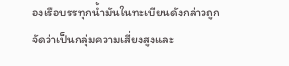องเรือบรรทุกน้ำมันในทะเบียนดังกล่าวถูกจัดว่าเป็นกลุ่มความเสี่ยงสูงและ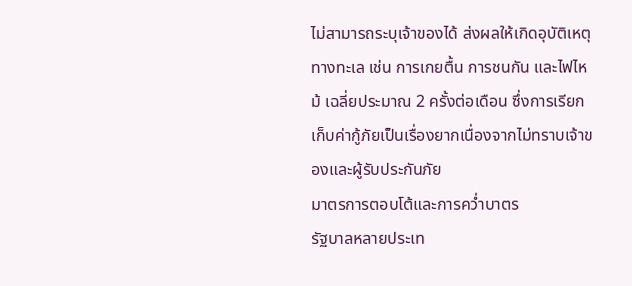ไม่สามารถระบุเจ้าของได้ ส่งผลให้เกิดอุบัติเหตุทางทะเล เช่น การเกยตื้น การชนกัน และไฟไหม้ เฉลี่ยประมาณ 2 ครั้งต่อเดือน ซึ่งการเรียกเก็บค่ากู้ภัยเป็นเรื่องยากเนื่องจากไม่ทราบเจ้าของและผู้รับประกันภัย
มาตรการตอบโต้และการคว่ำบาตร
รัฐบาลหลายประเท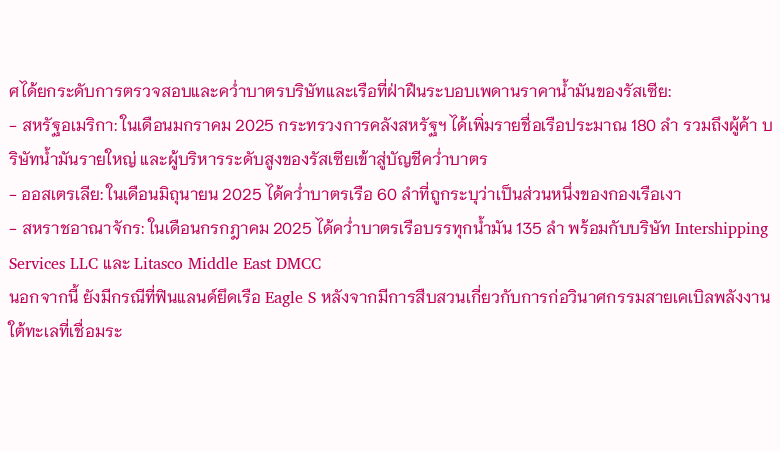ศได้ยกระดับการตรวจสอบและคว่ำบาตรบริษัทและเรือที่ฝ่าฝืนระบอบเพดานราคาน้ำมันของรัสเซีย:
- สหรัฐอเมริกา: ในเดือนมกราคม 2025 กระทรวงการคลังสหรัฐฯ ได้เพิ่มรายชื่อเรือประมาณ 180 ลำ รวมถึงผู้ค้า บริษัทน้ำมันรายใหญ่ และผู้บริหารระดับสูงของรัสเซียเข้าสู่บัญชีคว่ำบาตร
- ออสเตรเลีย: ในเดือนมิถุนายน 2025 ได้คว่ำบาตรเรือ 60 ลำที่ถูกระบุว่าเป็นส่วนหนึ่งของกองเรือเงา
- สหราชอาณาจักร: ในเดือนกรกฎาคม 2025 ได้คว่ำบาตรเรือบรรทุกน้ำมัน 135 ลำ พร้อมกับบริษัท Intershipping Services LLC และ Litasco Middle East DMCC
นอกจากนี้ ยังมีกรณีที่ฟินแลนด์ยึดเรือ Eagle S หลังจากมีการสืบสวนเกี่ยวกับการก่อวินาศกรรมสายเคเบิลพลังงานใต้ทะเลที่เชื่อมระ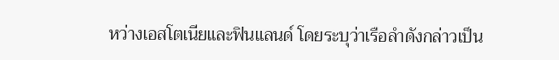หว่างเอสโตเนียและฟินแลนด์ โดยระบุว่าเรือลำดังกล่าวเป็น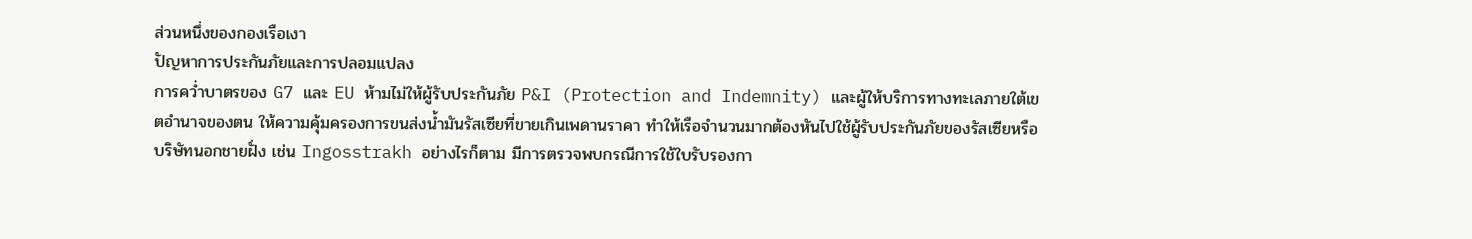ส่วนหนึ่งของกองเรือเงา
ปัญหาการประกันภัยและการปลอมแปลง
การคว่ำบาตรของ G7 และ EU ห้ามไม่ให้ผู้รับประกันภัย P&I (Protection and Indemnity) และผู้ให้บริการทางทะเลภายใต้เขตอำนาจของตน ให้ความคุ้มครองการขนส่งน้ำมันรัสเซียที่ขายเกินเพดานราคา ทำให้เรือจำนวนมากต้องหันไปใช้ผู้รับประกันภัยของรัสเซียหรือบริษัทนอกชายฝั่ง เช่น Ingosstrakh อย่างไรก็ตาม มีการตรวจพบกรณีการใช้ใบรับรองกา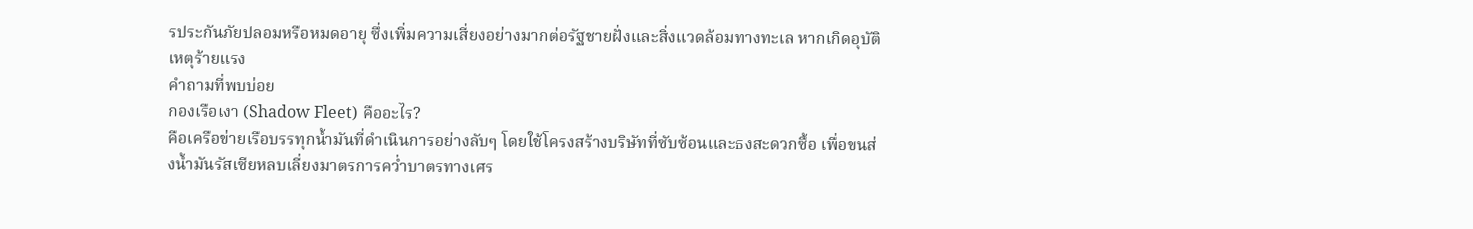รประกันภัยปลอมหรือหมดอายุ ซึ่งเพิ่มความเสี่ยงอย่างมากต่อรัฐชายฝั่งและสิ่งแวดล้อมทางทะเล หากเกิดอุบัติเหตุร้ายแรง
คำถามที่พบบ่อย
กองเรือเงา (Shadow Fleet) คืออะไร?
คือเครือข่ายเรือบรรทุกน้ำมันที่ดำเนินการอย่างลับๆ โดยใช้โครงสร้างบริษัทที่ซับซ้อนและธงสะดวกซื้อ เพื่อขนส่งน้ำมันรัสเซียหลบเลี่ยงมาตรการคว่ำบาตรทางเศร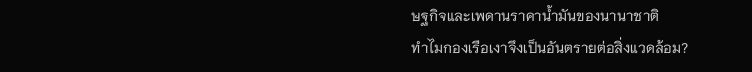ษฐกิจและเพดานราคาน้ำมันของนานาชาติ
ทำไมกองเรือเงาจึงเป็นอันตรายต่อสิ่งแวดล้อม?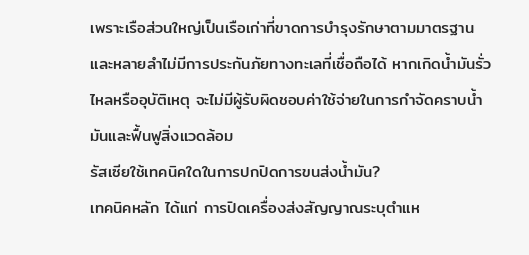เพราะเรือส่วนใหญ่เป็นเรือเก่าที่ขาดการบำรุงรักษาตามมาตรฐาน และหลายลำไม่มีการประกันภัยทางทะเลที่เชื่อถือได้ หากเกิดน้ำมันรั่วไหลหรืออุบัติเหตุ จะไม่มีผู้รับผิดชอบค่าใช้จ่ายในการกำจัดคราบน้ำมันและฟื้นฟูสิ่งแวดล้อม
รัสเซียใช้เทคนิคใดในการปกปิดการขนส่งน้ำมัน?
เทคนิคหลัก ได้แก่ การปิดเครื่องส่งสัญญาณระบุตำแห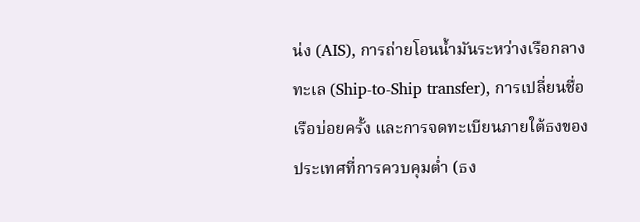น่ง (AIS), การถ่ายโอนน้ำมันระหว่างเรือกลางทะเล (Ship-to-Ship transfer), การเปลี่ยนชื่อเรือบ่อยครั้ง และการจดทะเบียนภายใต้ธงของประเทศที่การควบคุมต่ำ (ธง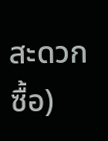สะดวกซื้อ)